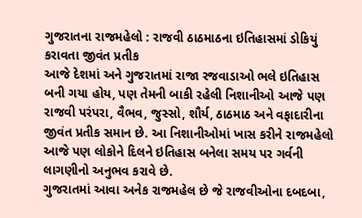ગુજરાતના રાજમહેલો : રાજવી ઠાઠમાઠના ઇતિહાસમાં ડોકિયું કરાવતા જીવંત પ્રતીક
આજે દેશમાં અને ગુજરાતમાં રાજા રજવાડાઓ ભલે ઇતિહાસ બની ગયા હોય, પણ તેમની બાકી રહેલી નિશાનીઓ આજે પણ રાજવી પરંપરા, વૈભવ, જુસ્સો, શૌર્ય, ઠાઠમાઠ અને વફાદારીના જીવંત પ્રતીક સમાન છે. આ નિશાનીઓમાં ખાસ કરીને રાજમહેલો આજે પણ લોકોને દિલને ઇતિહાસ બનેલા સમય પર ગર્વની લાગણીનો અનુભવ કરાવે છે.
ગુજરાતમાં આવા અનેક રાજમહેલ છે જે રાજવીઓના દબદબા,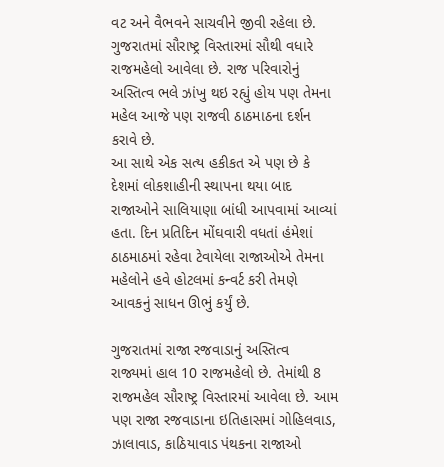વટ અને વૈભવને સાચવીને જીવી રહેલા છે. ગુજરાતમાં સૌરાષ્ટ્ર વિસ્તારમાં સૌથી વધારે રાજમહેલો આવેલા છે. રાજ પરિવારોનું અસ્તિત્વ ભલે ઝાંખુ થઇ રહ્યું હોય પણ તેમના મહેલ આજે પણ રાજવી ઠાઠમાઠના દર્શન કરાવે છે.
આ સાથે એક સત્ય હકીકત એ પણ છે કે દેશમાં લોકશાહીની સ્થાપના થયા બાદ રાજાઓને સાલિયાણા બાંધી આપવામાં આવ્યાં હતા. દિન પ્રતિદિન મોંઘવારી વધતાં હંમેશાં ઠાઠમાઠમાં રહેવા ટેવાયેલા રાજાઓએ તેમના મહેલોને હવે હોટલમાં કન્વર્ટ કરી તેમણે આવકનું સાધન ઊભું કર્યું છે.

ગુજરાતમાં રાજા રજવાડાનું અસ્તિત્વ
રાજ્યમાં હાલ 10 રાજમહેલો છે. તેમાંથી 8 રાજમહેલ સૌરાષ્ટ્ર વિસ્તારમાં આવેલા છે. આમ પણ રાજા રજવાડાના ઇતિહાસમાં ગોહિલવાડ, ઝાલાવાડ, કાઠિયાવાડ પંથકના રાજાઓ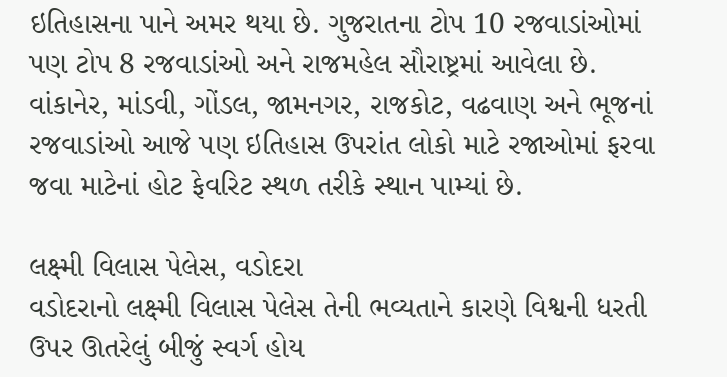ઇતિહાસના પાને અમર થયા છે. ગુજરાતના ટોપ 10 રજવાડાંઓમાં પણ ટોપ 8 રજવાડાંઓ અને રાજમહેલ સૌરાષ્ટ્રમાં આવેલા છે. વાંકાનેર, માંડવી, ગોંડલ, જામનગર, રાજકોટ, વઢવાણ અને ભૂજનાં રજવાડાંઓ આજે પણ ઇતિહાસ ઉપરાંત લોકો માટે રજાઓમાં ફરવા જવા માટેનાં હોટ ફેવરિટ સ્થળ તરીકે સ્થાન પામ્યાં છે.

લક્ષ્મી વિલાસ પેલેસ, વડોદરા
વડોદરાનો લક્ષ્મી વિલાસ પેલેસ તેની ભવ્યતાને કારણે વિશ્વની ધરતી ઉપર ઊતરેલું બીજું સ્વર્ગ હોય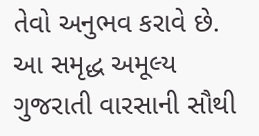તેવો અનુભવ કરાવે છે. આ સમૃદ્ધ અમૂલ્ય ગુજરાતી વારસાની સૌથી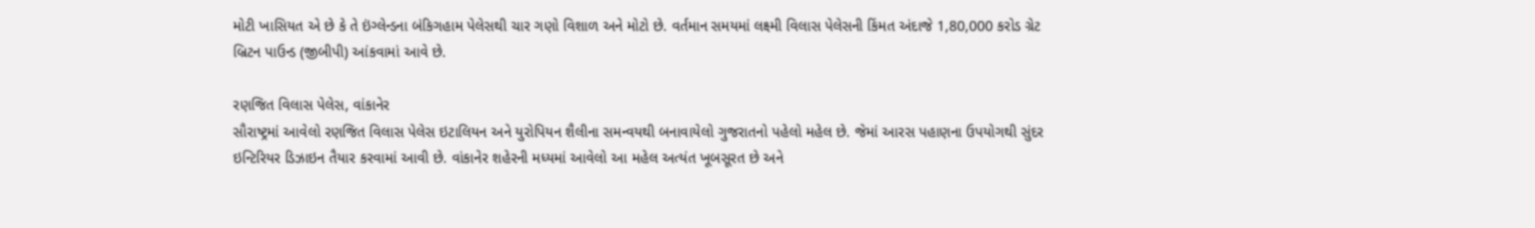મોટી ખાસિયત એ છે કે તે ઇંગ્લેન્ડના બંકિગહામ પેલેસથી ચાર ગણો વિશાળ અને મોટો છે. વર્તમાન સમયમાં લક્ષ્મી વિલાસ પેલેસની કિંમત અંદાજે 1,80,000 કરોડ ગ્રેટ બ્રિટન પાઉન્ડ (જીબીપી) આંકવામાં આવે છે.

રણજિત વિલાસ પેલેસ, વાંકાનેર
સૌરાષ્ટ્રમાં આવેલો રણજિત વિલાસ પેલેસ ઇટાલિયન અને યુરોપિયન શૈલીના સમન્વયથી બનાવાયેલો ગુજરાતનો પહેલો મહેલ છે. જેમાં આરસ પહાણના ઉપયોગથી સુંદર ઇન્ટિરિયર ડિઝાઇન તૈયાર કરવામાં આવી છે. વાંકાનેર શહેરની મધ્યમાં આવેલો આ મહેલ અત્યંત ખૂબસૂરત છે અને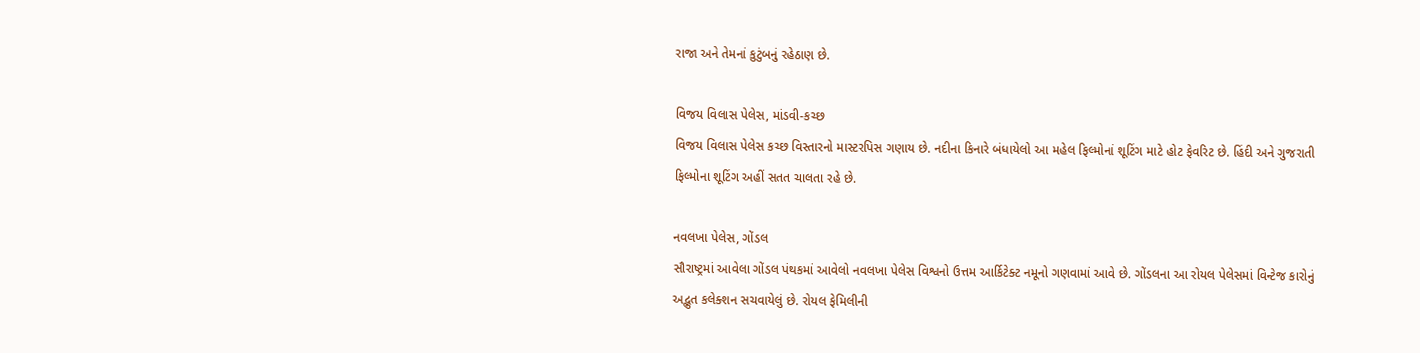રાજા અને તેમનાં કુટુંબનું રહેઠાણ છે.

વિજય વિલાસ પેલેસ, માંડવી-કચ્છ
વિજય વિલાસ પેલેસ કચ્છ વિસ્તારનો માસ્ટરપિસ ગણાય છે. નદીના કિનારે બંધાયેલો આ મહેલ ફિલ્મોનાં શૂટિંગ માટે હોટ ફેવરિટ છે. હિંદી અને ગુજરાતી ફિલ્મોના શૂટિંગ અહીં સતત ચાલતા રહે છે.

નવલખા પેલેસ, ગોંડલ
સૌરાષ્ટ્રમાં આવેલા ગોંડલ પંથકમાં આવેલો નવલખા પેલેસ વિશ્વનો ઉત્તમ આર્કિટેક્ટ નમૂનો ગણવામાં આવે છે. ગોંડલના આ રોયલ પેલેસમાં વિન્ટેજ કારોનું અદ્ભુત કલેક્શન સચવાયેલું છે. રોયલ ફેમિલીની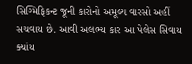સિગ્મિફિકન્ટ જૂની કારોનો અમૂલ્ય વારસો અહીં સચવાય છે. આવી અલભ્ય કાર આ પેલેસ સિવાય ક્યાંય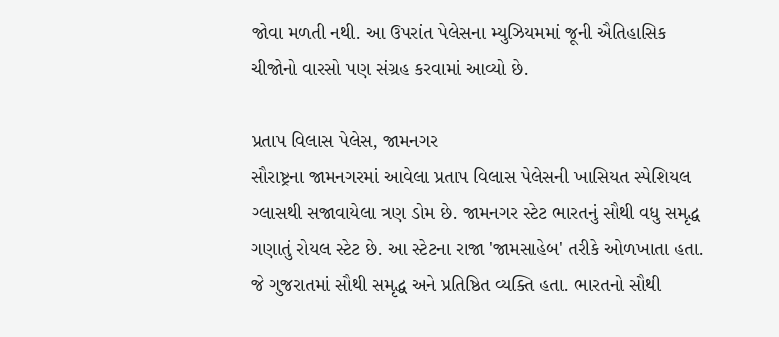જોવા મળતી નથી. આ ઉપરાંત પેલેસના મ્યુઝિયમમાં જૂની ઐતિહાસિક ચીજોનો વારસો પણ સંગ્રહ કરવામાં આવ્યો છે.

પ્રતાપ વિલાસ પેલેસ, જામનગર
સૌરાષ્ટ્રના જામનગરમાં આવેલા પ્રતાપ વિલાસ પેલેસની ખાસિયત સ્પેશિયલ ગ્લાસથી સજાવાયેલા ત્રણ ડોમ છે. જામનગર સ્ટેટ ભારતનું સૌથી વધુ સમૃદ્ધ ગણાતું રોયલ સ્ટેટ છે. આ સ્ટેટના રાજા 'જામસાહેબ' તરીકે ઓળખાતા હતા. જે ગુજરાતમાં સૌથી સમૃદ્ધ અને પ્રતિષ્ઠિત વ્યક્તિ હતા. ભારતનો સૌથી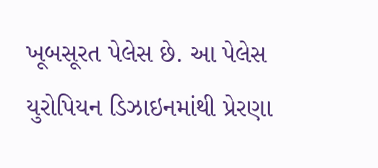ખૂબસૂરત પેલેસ છે. આ પેલેસ યુરોપિયન ડિઝાઇનમાંથી પ્રેરણા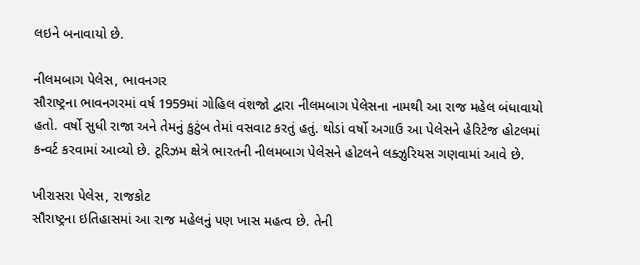લઇને બનાવાયો છે.

નીલમબાગ પેલેસ, ભાવનગર
સૌરાષ્ટ્રના ભાવનગરમાં વર્ષ 1959માં ગોહિલ વંશજો દ્વારા નીલમબાગ પેલેસના નામથી આ રાજ મહેલ બંધાવાયો હતો. વર્ષો સુધી રાજા અને તેમનું કુટુંબ તેમાં વસવાટ કરતું હતું. થોડાં વર્ષો અગાઉ આ પેલેસને હેરિટેજ હોટલમાં કન્વર્ટ કરવામાં આવ્યો છે. ટૂરિઝમ ક્ષેત્રે ભારતની નીલમબાગ પેલેસને હોટલને લક્ઝુરિયસ ગણવામાં આવે છે.

ખીરાસરા પેલેસ, રાજકોટ
સૌરાષ્ટ્રના ઇતિહાસમાં આ રાજ મહેલનું પણ ખાસ મહત્વ છે. તેની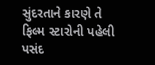સુંદરતાને કારણે તે ફિલ્મ સ્ટારોની પહેલી પસંદ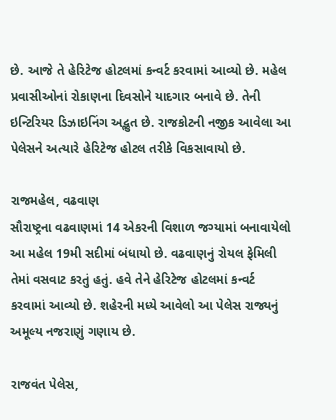છે. આજે તે હેરિટેજ હોટલમાં કન્વર્ટ કરવામાં આવ્યો છે. મહેલ પ્રવાસીઓનાં રોકાણના દિવસોને યાદગાર બનાવે છે. તેની ઇન્ટિરિયર ડિઝાઇનિંગ અદ્ભુત છે. રાજકોટની નજીક આવેલા આ પેલેસને અત્યારે હેરિટેજ હોટલ તરીકે વિકસાવાયો છે.

રાજમહેલ, વઢવાણ
સૌરાષ્ટ્રના વઢવાણમાં 14 એકરની વિશાળ જગ્યામાં બનાવાયેલો આ મહેલ 19મી સદીમાં બંધાયો છે. વઢવાણનું રોયલ ફેમિલી તેમાં વસવાટ કરતું હતું. હવે તેને હેરિટેજ હોટલમાં કન્વર્ટ કરવામાં આવ્યો છે. શહેરની મધ્યે આવેલો આ પેલેસ રાજ્યનું અમૂલ્ય નજરાણું ગણાય છે.

રાજવંત પેલેસ,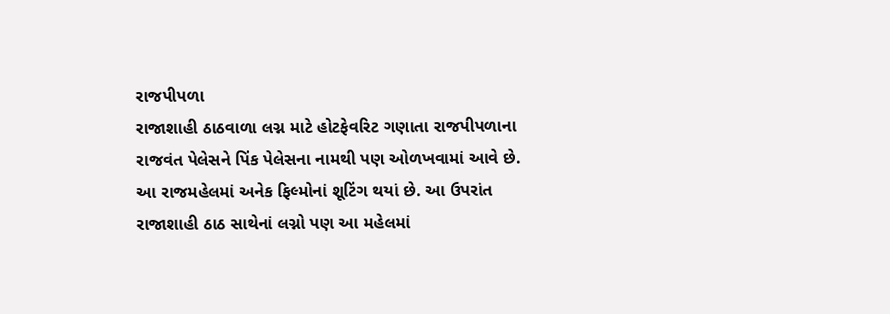રાજપીપળા
રાજાશાહી ઠાઠવાળા લગ્ન માટે હોટફેવરિટ ગણાતા રાજપીપળાના રાજવંત પેલેસને પિંક પેલેસના નામથી પણ ઓળખવામાં આવે છે. આ રાજમહેલમાં અનેક ફિલ્મોનાં શૂટિંગ થયાં છે. આ ઉપરાંત રાજાશાહી ઠાઠ સાથેનાં લગ્નો પણ આ મહેલમાં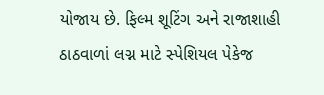યોજાય છે. ફિલ્મ શૂટિંગ અને રાજાશાહી ઠાઠવાળાં લગ્ન માટે સ્પેશિયલ પેકેજ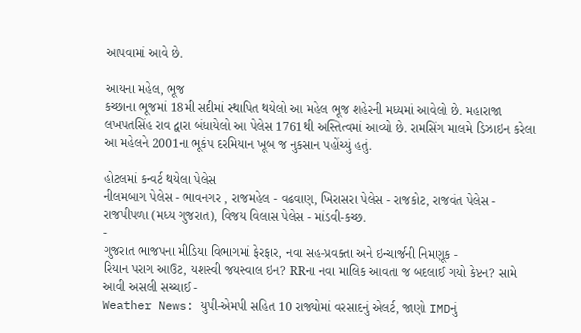આપવામાં આવે છે.

આયના મહેલ, ભૂજ
કચ્છાના ભૂજમાં 18મી સદીમાં સ્થાપિત થયેલો આ મહેલ ભૂજ શહેરની મધ્યમાં આવેલો છે. મહારાજા લખપતસિંહ રાવ દ્વારા બંધાયેલો આ પેલેસ 1761થી અસ્તિત્વમાં આવ્યો છે. રામસિંગ માલમે ડિઝાઇન કરેલા આ મહેલને 2001ના ભૂકંપ દરમિયાન ખૂબ જ નુકસાન પહોંચ્યું હતું.

હોટલમાં કન્વર્ટ થયેલા પેલેસ
નીલમબાગ પેલેસ - ભાવનગર , રાજમહેલ - વઢવાણ, ખિરાસરા પેલેસ - રાજકોટ, રાજવંત પેલેસ - રાજપીપળા (મધ્ય ગુજરાત), વિજય વિલાસ પેલેસ - માંડવી-કચ્છ.
-
ગુજરાત ભાજપના મીડિયા વિભાગમાં ફેરફાર, નવા સહ-પ્રવક્તા અને ઇન્ચાર્જની નિમણૂક -
રિયાન પરાગ આઉટ, યશસ્વી જયસ્વાલ ઇન? RRના નવા માલિક આવતા જ બદલાઈ ગયો કેપ્ટન? સામે આવી અસલી સચ્ચાઈ -
Weather News: યુપી-એમપી સહિત 10 રાજ્યોમાં વરસાદનું એલર્ટ, જાણો IMDનું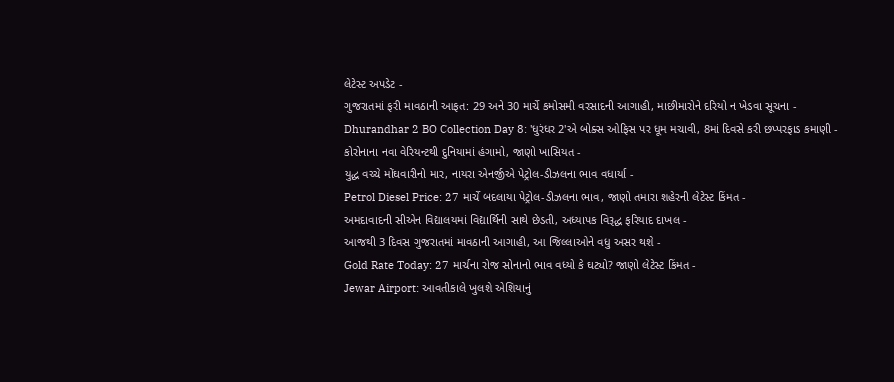લેટેસ્ટ અપડેટ -
ગુજરાતમાં ફરી માવઠાની આફત: 29 અને 30 માર્ચે કમોસમી વરસાદની આગાહી, માછીમારોને દરિયો ન ખેડવા સૂચના -
Dhurandhar 2 BO Collection Day 8: 'ધુરંધર 2'એ બોક્સ ઓફિસ પર ધૂમ મચાવી, 8માં દિવસે કરી છપ્પરફાડ કમાણી -
કોરોનાના નવા વેરિયન્ટથી દુનિયામાં હંગામો, જાણો ખાસિયત -
યુદ્ધ વચ્ચે મોંઘવારીનો માર, નાયરા એનર્જીએ પેટ્રોલ-ડીઝલના ભાવ વધાર્યા -
Petrol Diesel Price: 27 માર્ચે બદલાયા પેટ્રોલ-ડીઝલના ભાવ, જાણો તમારા શહેરની લેટેસ્ટ કિંમત -
અમદાવાદની સીએન વિદ્યાલયમાં વિદ્યાર્થિની સાથે છેડતી, અધ્યાપક વિરૂદ્ધ ફરિયાદ દાખલ -
આજથી 3 દિવસ ગુજરાતમાં માવઠાની આગાહી, આ જિલ્લાઓને વધુ અસર થશે -
Gold Rate Today: 27 માર્ચના રોજ સોનાનો ભાવ વધ્યો કે ઘટ્યો? જાણો લેટેસ્ટ કિંમત -
Jewar Airport: આવતીકાલે ખુલશે એશિયાનું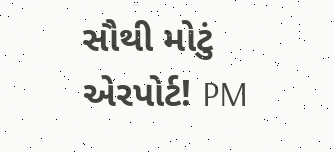સૌથી મોટું એરપોર્ટ! PM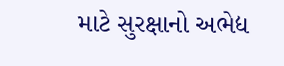માટે સુરક્ષાનો અભેદ્ય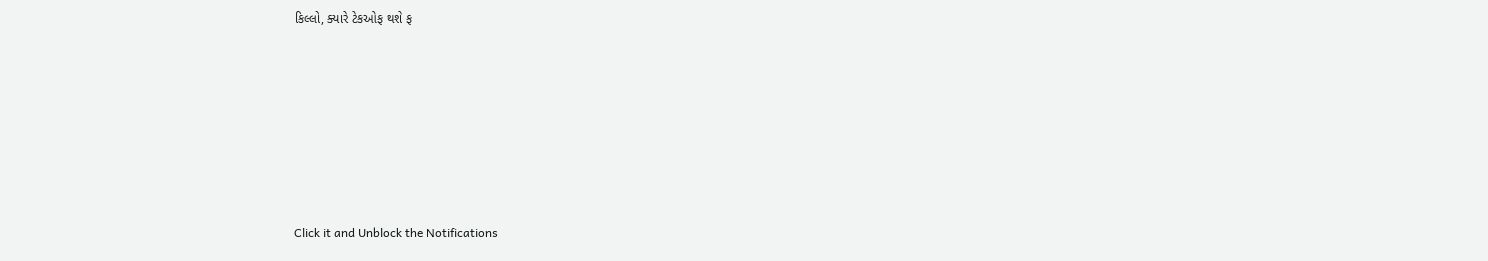કિલ્લો, ક્યારે ટેકઓફ થશે ફ







Click it and Unblock the Notifications